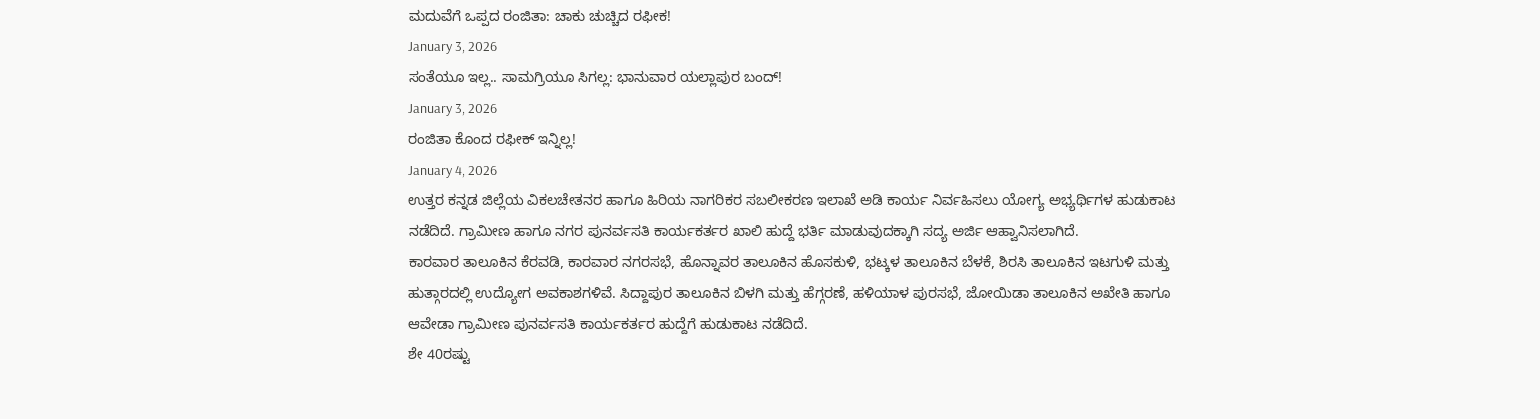ಮದುವೆಗೆ ಒಪ್ಪದ ರಂಜಿತಾ: ಚಾಕು ಚುಚ್ಚಿದ ರಫೀಕ!
January 3, 2026
ಸಂತೆಯೂ ಇಲ್ಲ.. ಸಾಮಗ್ರಿಯೂ ಸಿಗಲ್ಲ: ಭಾನುವಾರ ಯಲ್ಲಾಪುರ ಬಂದ್!
January 3, 2026
ರಂಜಿತಾ ಕೊಂದ ರಫೀಕ್ ಇನ್ನಿಲ್ಲ!
January 4, 2026
ಉತ್ತರ ಕನ್ನಡ ಜಿಲ್ಲೆಯ ವಿಕಲಚೇತನರ ಹಾಗೂ ಹಿರಿಯ ನಾಗರಿಕರ ಸಬಲೀಕರಣ ಇಲಾಖೆ ಅಡಿ ಕಾರ್ಯ ನಿರ್ವಹಿಸಲು ಯೋಗ್ಯ ಅಭ್ಯರ್ಥಿಗಳ ಹುಡುಕಾಟ ನಡೆದಿದೆ. ಗ್ರಾಮೀಣ ಹಾಗೂ ನಗರ ಪುನರ್ವಸತಿ ಕಾರ್ಯಕರ್ತರ ಖಾಲಿ ಹುದ್ದೆ ಭರ್ತಿ ಮಾಡುವುದಕ್ಕಾಗಿ ಸದ್ಯ ಅರ್ಜಿ ಆಹ್ವಾನಿಸಲಾಗಿದೆ.
ಕಾರವಾರ ತಾಲೂಕಿನ ಕೆರವಡಿ, ಕಾರವಾರ ನಗರಸಭೆ, ಹೊನ್ನಾವರ ತಾಲೂಕಿನ ಹೊಸಕುಳಿ, ಭಟ್ಕಳ ತಾಲೂಕಿನ ಬೆಳಕೆ, ಶಿರಸಿ ತಾಲೂಕಿನ ಇಟಗುಳಿ ಮತ್ತು ಹುತ್ಗಾರದಲ್ಲಿ ಉದ್ಯೋಗ ಅವಕಾಶಗಳಿವೆ. ಸಿದ್ದಾಪುರ ತಾಲೂಕಿನ ಬಿಳಗಿ ಮತ್ತು ಹೆಗ್ಗರಣೆ, ಹಳಿಯಾಳ ಪುರಸಭೆ, ಜೋಯಿಡಾ ತಾಲೂಕಿನ ಅಖೇತಿ ಹಾಗೂ ಆವೇಡಾ ಗ್ರಾಮೀಣ ಪುನರ್ವಸತಿ ಕಾರ್ಯಕರ್ತರ ಹುದ್ದೆಗೆ ಹುಡುಕಾಟ ನಡೆದಿದೆ.
ಶೇ 40ರಷ್ಟು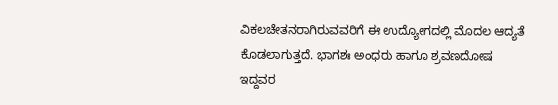ವಿಕಲಚೇತನರಾಗಿರುವವರಿಗೆ ಈ ಉದ್ಯೋಗದಲ್ಲಿ ಮೊದಲ ಆದ್ಯತೆ ಕೊಡಲಾಗುತ್ತದೆ. ಭಾಗಶಃ ಅಂಧರು ಹಾಗೂ ಶ್ರವಣದೋಷ ಇದ್ದವರ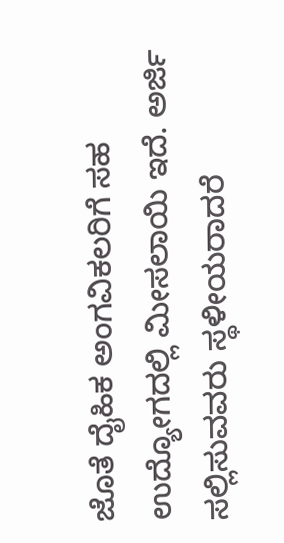ಜೊತೆ ದೈಹಿಕ ಅಂಗವಿಕಲರಿಗೆ ಸಹ ಉದ್ಯೋಗದಲ್ಲಿ ಮೀಸಲಾಯಿ ಇದೆ. ಅರ್ಜಿ ಸಲ್ಲಿಸುವವರು ಸ್ಥಳೀಯರಾದರೆ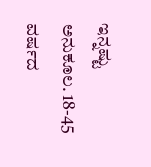ಇನ್ನಷ್ಟು ಅನುಕೂಲ. 18-45 ವರ್ಷದ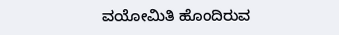ವಯೋಮಿತಿ ಹೊಂದಿರುವ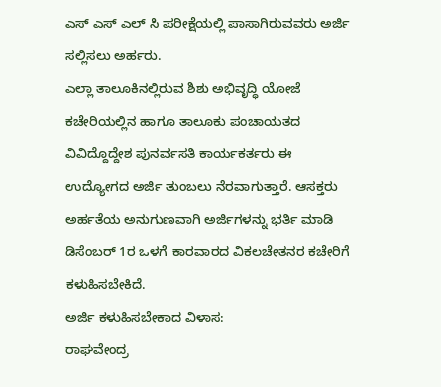ಎಸ್ ಎಸ್ ಎಲ್ ಸಿ ಪರೀಕ್ಷೆಯಲ್ಲಿ ಪಾಸಾಗಿರುವವರು ಅರ್ಜಿ ಸಲ್ಲಿಸಲು ಅರ್ಹರು.
ಎಲ್ಲಾ ತಾಲೂಕಿನಲ್ಲಿರುವ ಶಿಶು ಅಭಿವೃದ್ಧಿ ಯೋಜೆ ಕಚೇರಿಯಲ್ಲಿನ ಹಾಗೂ ತಾಲೂಕು ಪಂಚಾಯತದ ವಿವಿದ್ದೊದ್ದೇಶ ಪುನರ್ವಸತಿ ಕಾರ್ಯಕರ್ತರು ಈ ಉದ್ಯೋಗದ ಅರ್ಜಿ ತುಂಬಲು ನೆರವಾಗುತ್ತಾರೆ. ಆಸಕ್ತರು ಅರ್ಹತೆಯ ಅನುಗುಣವಾಗಿ ಅರ್ಜಿಗಳನ್ನು ಭರ್ತಿ ಮಾಡಿ ಡಿಸೆಂಬರ್ 1ರ ಒಳಗೆ ಕಾರವಾರದ ವಿಕಲಚೇತನರ ಕಚೇರಿಗೆ ಕಳುಹಿಸಬೇಕಿದೆ.
ಅರ್ಜಿ ಕಳುಹಿಸಬೇಕಾದ ವಿಳಾಸ:
ರಾಘವೇಂದ್ರ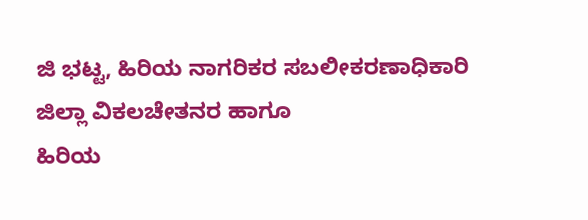ಜಿ ಭಟ್ಟ, ಹಿರಿಯ ನಾಗರಿಕರ ಸಬಲೀಕರಣಾಧಿಕಾರಿ
ಜಿಲ್ಲಾ ವಿಕಲಚೇತನರ ಹಾಗೂ
ಹಿರಿಯ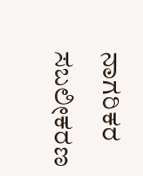ನಾಗರಿಕರ ಸಬಲೀಕರಣ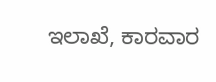ಇಲಾಖೆ, ಕಾರವಾರ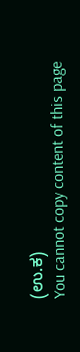(ಉ.ಕ)
You cannot copy content of this page